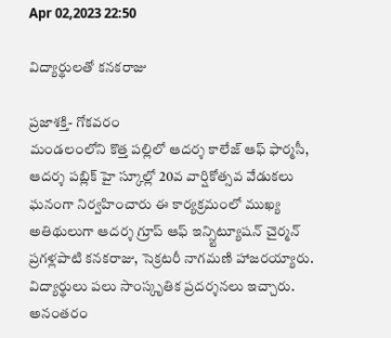Apr 02,2023 22:50

విద్యార్థులతో కనకరాజు

ప్రజాశక్తి- గోకవరం
మండలంలోని కొత్త పల్లిలో ఆదర్శ కాలేజ్‌ ఆఫ్‌ ఫార్మసీ, ఆదర్శ పబ్లిక్‌ హై స్కూల్లో 20వ వార్షికోత్సవ వేడుకలు ఘనంగా నిర్వహించారు ఈ కార్యక్రమంలో ముఖ్య అతిథులుగా ఆదర్శ గ్రూప్‌ ఆఫ్‌ ఇన్స్టిట్యూషన్‌ చైర్మన్‌ ప్రగళ్లపాటి కనకరాజు, సెక్రటరీ నాగమణి హాజరయ్యారు. విద్యార్థులు పలు సాంస్కృతిక ప్రదర్శనలు ఇచ్చారు. అనంతరం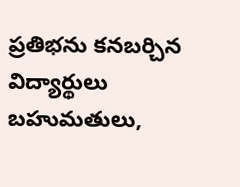ప్రతిభను కనబర్చిన విద్యార్థులు బహుమతులు,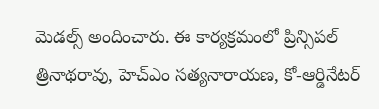మెడల్స్‌ అందించారు. ఈ కార్యక్రమంలో ప్రిన్సిపల్‌ త్రినాథరావు, హెచ్‌ఎం సత్యనారాయణ, కో-ఆర్డినేటర్‌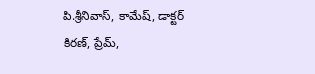పి.శ్రీనివాస్‌, కామేష్‌, డాక్టర్‌ కిరణ్‌, ప్రేమ్‌,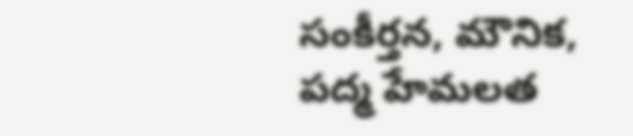సంకీర్తన, మౌనిక, పద్మ హేమలత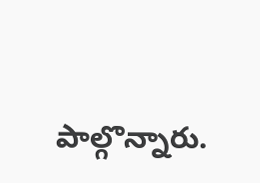పాల్గొన్నారు.